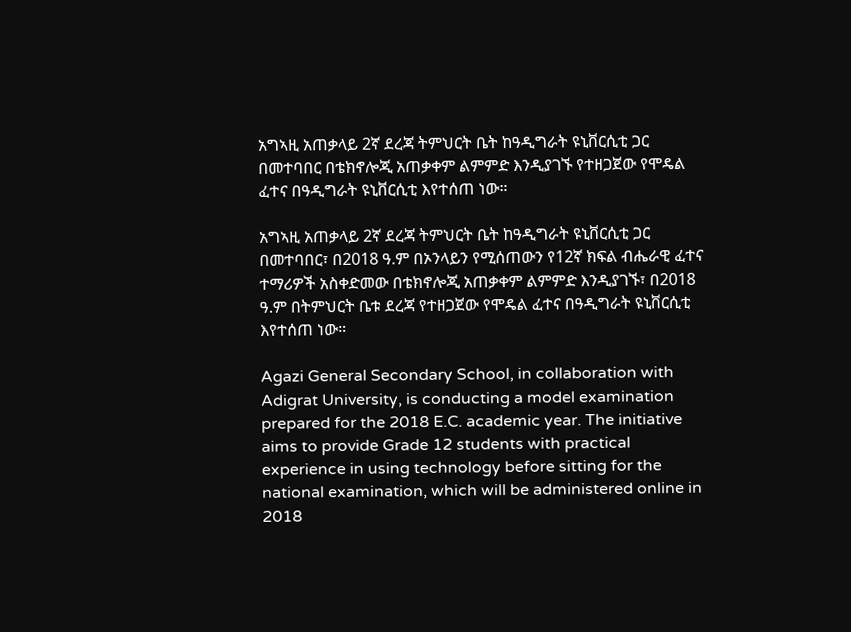አግኣዚ አጠቃላይ 2ኛ ደረጃ ትምህርት ቤት ከዓዲግራት ዩኒቨርሲቲ ጋር በመተባበር በቴክኖሎጂ አጠቃቀም ልምምድ እንዲያገኙ የተዘጋጀው የሞዴል ፈተና በዓዲግራት ዩኒቨርሲቲ እየተሰጠ ነው።

አግኣዚ አጠቃላይ 2ኛ ደረጃ ትምህርት ቤት ከዓዲግራት ዩኒቨርሲቲ ጋር በመተባበር፣ በ2018 ዓ.ም በኦንላይን የሚሰጠውን የ12ኛ ክፍል ብሔራዊ ፈተና ተማሪዎች አስቀድመው በቴክኖሎጂ አጠቃቀም ልምምድ እንዲያገኙ፣ በ2018 ዓ.ም በትምህርት ቤቱ ደረጃ የተዘጋጀው የሞዴል ፈተና በዓዲግራት ዩኒቨርሲቲ እየተሰጠ ነው።

Agazi General Secondary School, in collaboration with Adigrat University, is conducting a model examination prepared for the 2018 E.C. academic year. The initiative aims to provide Grade 12 students with practical experience in using technology before sitting for the national examination, which will be administered online in 2018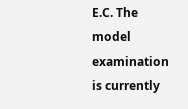E.C. The model examination is currently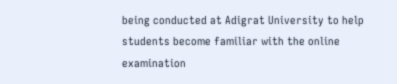being conducted at Adigrat University to help students become familiar with the online examination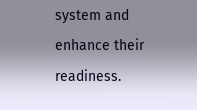system and enhance their readiness.